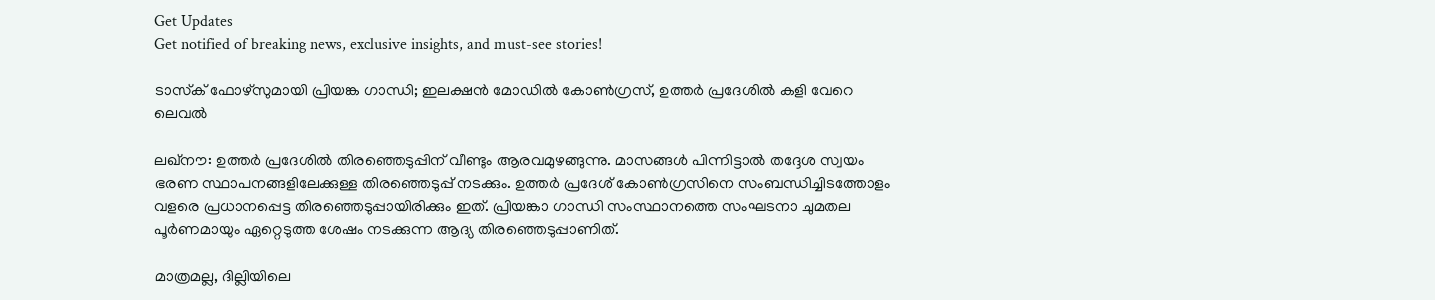Get Updates
Get notified of breaking news, exclusive insights, and must-see stories!

ടാസ്‌ക് ഫോഴ്‌സുമായി പ്രിയങ്ക ഗാന്ധി; ഇലക്ഷന്‍ മോഡില്‍ കോണ്‍ഗ്രസ്, ഉത്തര്‍ പ്രദേശില്‍ കളി വേറെ ലെവല്‍

ലഖ്‌നൗ: ഉത്തര്‍ പ്രദേശില്‍ തിരഞ്ഞെടുപ്പിന് വീണ്ടും ആരവമുഴങ്ങുന്നു. മാസങ്ങള്‍ പിന്നിട്ടാല്‍ തദ്ദേശ സ്വയം ഭരണ സ്ഥാപനങ്ങളിലേക്കുള്ള തിരഞ്ഞെടുപ്പ് നടക്കും. ഉത്തര്‍ പ്രദേശ് കോണ്‍ഗ്രസിനെ സംബന്ധിച്ചിടത്തോളം വളരെ പ്രധാനപ്പെട്ട തിരഞ്ഞെടുപ്പായിരിക്കും ഇത്. പ്രിയങ്കാ ഗാന്ധി സംസ്ഥാനത്തെ സംഘടനാ ചുമതല പൂര്‍ണമായും ഏറ്റെടുത്ത ശേഷം നടക്കുന്ന ആദ്യ തിരഞ്ഞെടുപ്പാണിത്.

മാത്രമല്ല, ദില്ലിയിലെ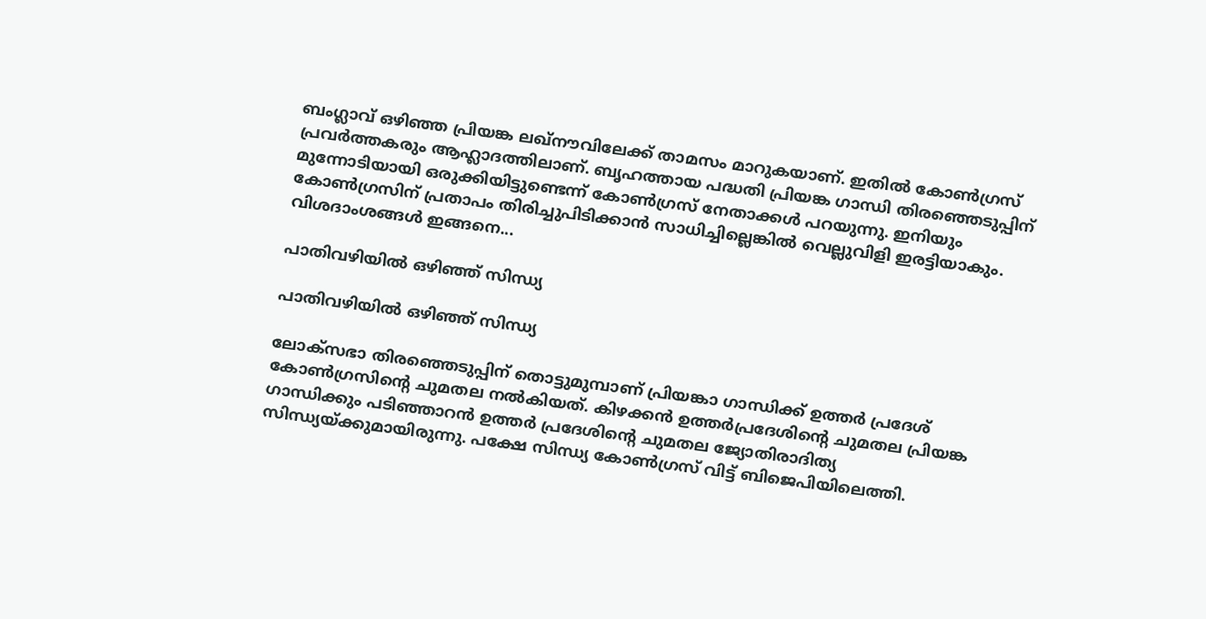ബംഗ്ലാവ് ഒഴിഞ്ഞ പ്രിയങ്ക ലഖ്‌നൗവിലേക്ക് താമസം മാറുകയാണ്. ഇതില്‍ കോണ്‍ഗ്രസ് പ്രവര്‍ത്തകരും ആഹ്ലാദത്തിലാണ്. ബൃഹത്തായ പദ്ധതി പ്രിയങ്ക ഗാന്ധി തിരഞ്ഞെടുപ്പിന് മുന്നോടിയായി ഒരുക്കിയിട്ടുണ്ടെന്ന് കോണ്‍ഗ്രസ് നേതാക്കള്‍ പറയുന്നു. ഇനിയും കോണ്‍ഗ്രസിന് പ്രതാപം തിരിച്ചുപിടിക്കാന്‍ സാധിച്ചില്ലെങ്കില്‍ വെല്ലുവിളി ഇരട്ടിയാകും. വിശദാംശങ്ങള്‍ ഇങ്ങനെ...

പാതിവഴിയില്‍ ഒഴിഞ്ഞ് സിന്ധ്യ

പാതിവഴിയില്‍ ഒഴിഞ്ഞ് സിന്ധ്യ

ലോക്‌സഭാ തിരഞ്ഞെടുപ്പിന് തൊട്ടുമുമ്പാണ് പ്രിയങ്കാ ഗാന്ധിക്ക് ഉത്തര്‍ പ്രദേശ് കോണ്‍ഗ്രസിന്റെ ചുമതല നല്‍കിയത്. കിഴക്കന്‍ ഉത്തര്‍പ്രദേശിന്റെ ചുമതല പ്രിയങ്ക ഗാന്ധിക്കും പടിഞ്ഞാറന്‍ ഉത്തര്‍ പ്രദേശിന്റെ ചുമതല ജ്യോതിരാദിത്യ സിന്ധ്യയ്ക്കുമായിരുന്നു. പക്ഷേ സിന്ധ്യ കോണ്‍ഗ്രസ് വിട്ട് ബിജെപിയിലെത്തി.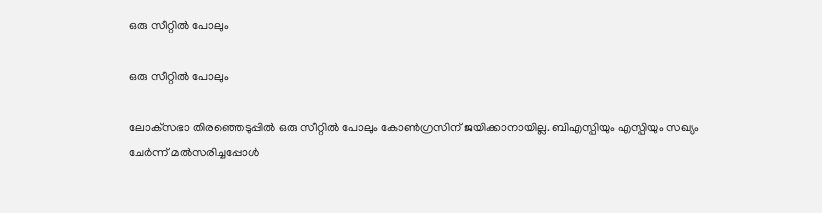ഒരു സീറ്റില്‍ പോലും

ഒരു സീറ്റില്‍ പോലും

ലോക്‌സഭാ തിരഞ്ഞെടുപ്പില്‍ ഒരു സീറ്റില്‍ പോലും കോണ്‍ഗ്രസിന് ജയിക്കാനായില്ല. ബിഎസ്പിയും എസ്പിയും സഖ്യം ചേര്‍ന്ന് മല്‍സരിച്ചപ്പോള്‍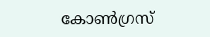കോണ്‍ഗ്രസ്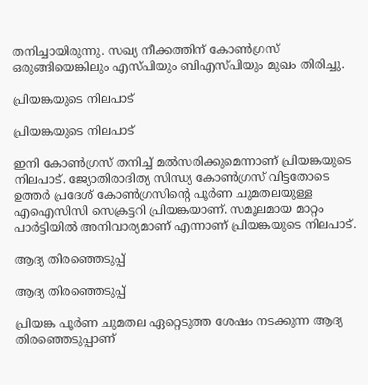തനിച്ചായിരുന്നു. സഖ്യ നീക്കത്തിന് കോണ്‍ഗ്രസ് ഒരുങ്ങിയെങ്കിലും എസ്പിയും ബിഎസ്പിയും മുഖം തിരിച്ചു.

പ്രിയങ്കയുടെ നിലപാട്

പ്രിയങ്കയുടെ നിലപാട്

ഇനി കോണ്‍ഗ്രസ് തനിച്ച് മല്‍സരിക്കുമെന്നാണ് പ്രിയങ്കയുടെ നിലപാട്. ജ്യോതിരാദിത്യ സിന്ധ്യ കോണ്‍ഗ്രസ് വിട്ടതോടെ ഉത്തര്‍ പ്രദേശ് കോണ്‍ഗ്രസിന്റെ പൂര്‍ണ ചുമതലയുള്ള എഐസിസി സെക്രട്ടറി പ്രിയങ്കയാണ്. സമൂലമായ മാറ്റം പാര്‍ട്ടിയില്‍ അനിവാര്യമാണ് എന്നാണ് പ്രിയങ്കയുടെ നിലപാട്.

ആദ്യ തിരഞ്ഞെടുപ്പ്

ആദ്യ തിരഞ്ഞെടുപ്പ്

പ്രിയങ്ക പൂര്‍ണ ചുമതല ഏറ്റെടുത്ത ശേഷം നടക്കുന്ന ആദ്യ തിരഞ്ഞെടുപ്പാണ്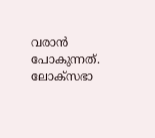വരാന്‍ പോകുന്നത്. ലോക്‌സഭാ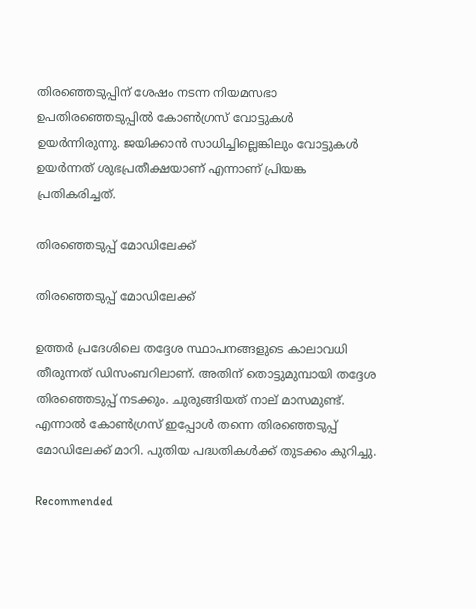തിരഞ്ഞെടുപ്പിന് ശേഷം നടന്ന നിയമസഭാ ഉപതിരഞ്ഞെടുപ്പില്‍ കോണ്‍ഗ്രസ് വോട്ടുകള്‍ ഉയര്‍ന്നിരുന്നു. ജയിക്കാന്‍ സാധിച്ചില്ലെങ്കിലും വോട്ടുകള്‍ ഉയര്‍ന്നത് ശുഭപ്രതീക്ഷയാണ് എന്നാണ് പ്രിയങ്ക പ്രതികരിച്ചത്.

തിരഞ്ഞെടുപ്പ് മോഡിലേക്ക്

തിരഞ്ഞെടുപ്പ് മോഡിലേക്ക്

ഉത്തര്‍ പ്രദേശിലെ തദ്ദേശ സ്ഥാപനങ്ങളുടെ കാലാവധി തീരുന്നത് ഡിസംബറിലാണ്. അതിന് തൊട്ടുമുമ്പായി തദ്ദേശ തിരഞ്ഞെടുപ്പ് നടക്കും. ചുരുങ്ങിയത് നാല് മാസമുണ്ട്. എന്നാല്‍ കോണ്‍ഗ്രസ് ഇപ്പോള്‍ തന്നെ തിരഞ്ഞെടുപ്പ് മോഡിലേക്ക് മാറി. പുതിയ പദ്ധതികള്‍ക്ക് തുടക്കം കുറിച്ചു.

Recommended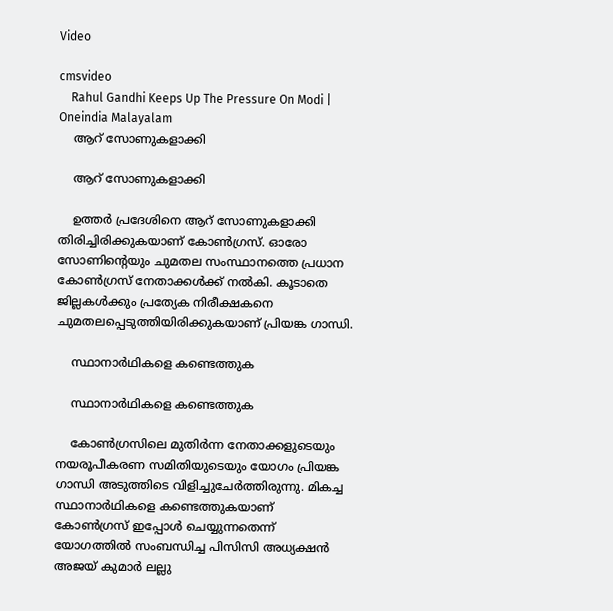Video

cmsvideo
    Rahul Gandhi Keeps Up The Pressure On Modi | Oneindia Malayalam
    ആറ് സോണുകളാക്കി

    ആറ് സോണുകളാക്കി

    ഉത്തര്‍ പ്രദേശിനെ ആറ് സോണുകളാക്കി തിരിച്ചിരിക്കുകയാണ് കോണ്‍ഗ്രസ്. ഓരോ സോണിന്റെയും ചുമതല സംസ്ഥാനത്തെ പ്രധാന കോണ്‍ഗ്രസ് നേതാക്കള്‍ക്ക് നല്‍കി. കൂടാതെ ജില്ലകള്‍ക്കും പ്രത്യേക നിരീക്ഷകനെ ചുമതലപ്പെടുത്തിയിരിക്കുകയാണ് പ്രിയങ്ക ഗാന്ധി.

    സ്ഥാനാര്‍ഥികളെ കണ്ടെത്തുക

    സ്ഥാനാര്‍ഥികളെ കണ്ടെത്തുക

    കോണ്‍ഗ്രസിലെ മുതിര്‍ന്ന നേതാക്കളുടെയും നയരൂപീകരണ സമിതിയുടെയും യോഗം പ്രിയങ്ക ഗാന്ധി അടുത്തിടെ വിളിച്ചുചേര്‍ത്തിരുന്നു. മികച്ച സ്ഥാനാര്‍ഥികളെ കണ്ടെത്തുകയാണ് കോണ്‍ഗ്രസ് ഇപ്പോള്‍ ചെയ്യുന്നതെന്ന് യോഗത്തില്‍ സംബന്ധിച്ച പിസിസി അധ്യക്ഷന്‍ അജയ് കുമാര്‍ ലല്ലു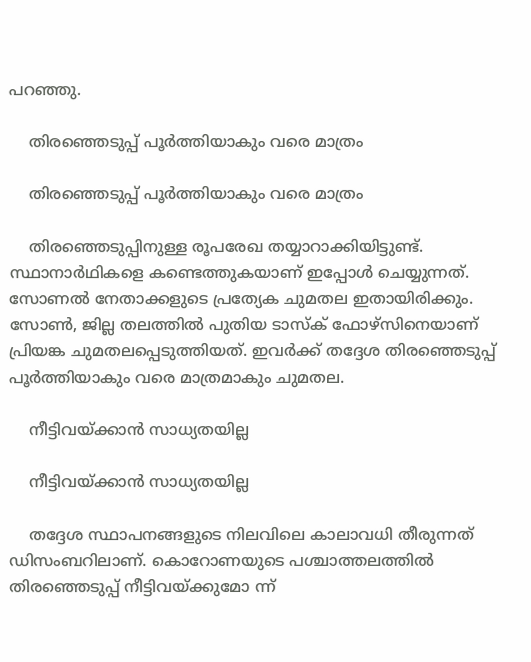പറഞ്ഞു.

    തിരഞ്ഞെടുപ്പ് പൂര്‍ത്തിയാകും വരെ മാത്രം

    തിരഞ്ഞെടുപ്പ് പൂര്‍ത്തിയാകും വരെ മാത്രം

    തിരഞ്ഞെടുപ്പിനുള്ള രൂപരേഖ തയ്യാറാക്കിയിട്ടുണ്ട്. സ്ഥാനാര്‍ഥികളെ കണ്ടെത്തുകയാണ് ഇപ്പോള്‍ ചെയ്യുന്നത്. സോണല്‍ നേതാക്കളുടെ പ്രത്യേക ചുമതല ഇതായിരിക്കും. സോണ്‍, ജില്ല തലത്തില്‍ പുതിയ ടാസ്‌ക് ഫോഴ്‌സിനെയാണ് പ്രിയങ്ക ചുമതലപ്പെടുത്തിയത്. ഇവര്‍ക്ക് തദ്ദേശ തിരഞ്ഞെടുപ്പ് പൂര്‍ത്തിയാകും വരെ മാത്രമാകും ചുമതല.

    നീട്ടിവയ്ക്കാന്‍ സാധ്യതയില്ല

    നീട്ടിവയ്ക്കാന്‍ സാധ്യതയില്ല

    തദ്ദേശ സ്ഥാപനങ്ങളുടെ നിലവിലെ കാലാവധി തീരുന്നത് ഡിസംബറിലാണ്. കൊറോണയുടെ പശ്ചാത്തലത്തില്‍ തിരഞ്ഞെടുപ്പ് നീട്ടിവയ്ക്കുമോ ന്ന്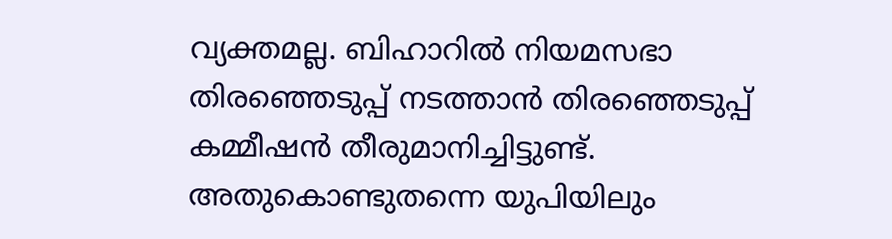വ്യക്തമല്ല. ബിഹാറില്‍ നിയമസഭാ തിരഞ്ഞെടുപ്പ് നടത്താന്‍ തിരഞ്ഞെടുപ്പ് കമ്മീഷന്‍ തീരുമാനിച്ചിട്ടുണ്ട്. അതുകൊണ്ടുതന്നെ യുപിയിലും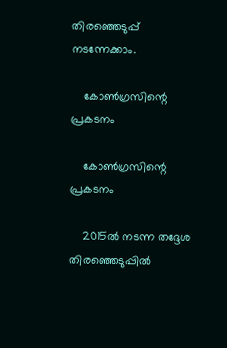തിരഞ്ഞെടുപ്പ് നടന്നേക്കാം.

    കോണ്‍ഗ്രസിന്റെ പ്രകടനം

    കോണ്‍ഗ്രസിന്റെ പ്രകടനം

    2015ല്‍ നടന്ന തദ്ദേശ തിരഞ്ഞെടുപ്പില്‍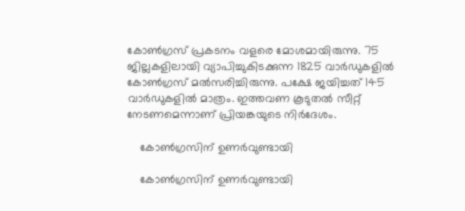കോണ്‍ഗ്രസ് പ്രകടനം വളരെ മോശമായിരുന്നു. 75 ജില്ലകളിലായി വ്യാപിച്ചുകിടക്കുന്ന 1825 വാര്‍ഡുകളില്‍ കോണ്‍ഗ്രസ് മല്‍സരിച്ചിരുന്നു. പക്ഷേ ജയിച്ചത് 145 വാര്‍ഡുകളില്‍ മാത്രം. ഇത്തവണ കൂടുതല്‍ സീറ്റ് നേടണമെന്നാണ് പ്രിയങ്കയുടെ നിര്‍ദേശം.

    കോണ്‍ഗ്രസിന് ഉണര്‍വുണ്ടായി

    കോണ്‍ഗ്രസിന് ഉണര്‍വുണ്ടായി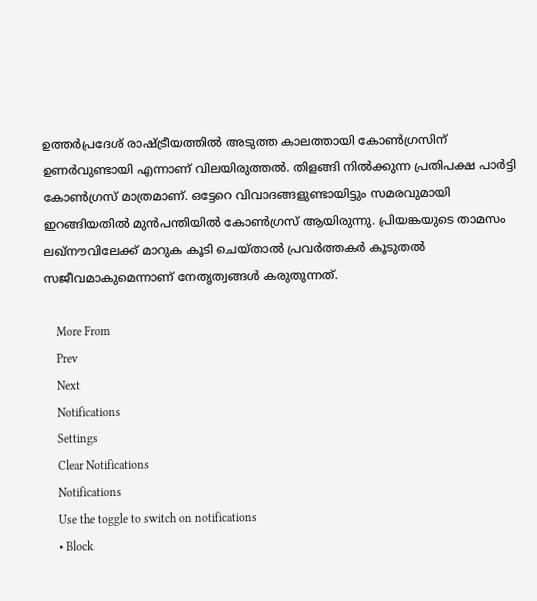ഉത്തര്‍പ്രദേശ് രാഷ്ട്രീയത്തില്‍ അടുത്ത കാലത്തായി കോണ്‍ഗ്രസിന് ഉണര്‍വുണ്ടായി എന്നാണ് വിലയിരുത്തല്‍. തിളങ്ങി നില്‍ക്കുന്ന പ്രതിപക്ഷ പാര്‍ട്ടി കോണ്‍ഗ്രസ് മാത്രമാണ്. ഒട്ടേറെ വിവാദങ്ങളുണ്ടായിട്ടും സമരവുമായി ഇറങ്ങിയതില്‍ മുന്‍പന്തിയില്‍ കോണ്‍ഗ്രസ് ആയിരുന്നു. പ്രിയങ്കയുടെ താമസം ലഖ്‌നൗവിലേക്ക് മാറുക കൂടി ചെയ്താല്‍ പ്രവര്‍ത്തകര്‍ കൂടുതല്‍ സജീവമാകുമെന്നാണ് നേതൃത്വങ്ങള്‍ കരുതുന്നത്.

    More From
    Prev
    Next
    Notifications
    Settings
    Clear Notifications
    Notifications
    Use the toggle to switch on notifications
    • Block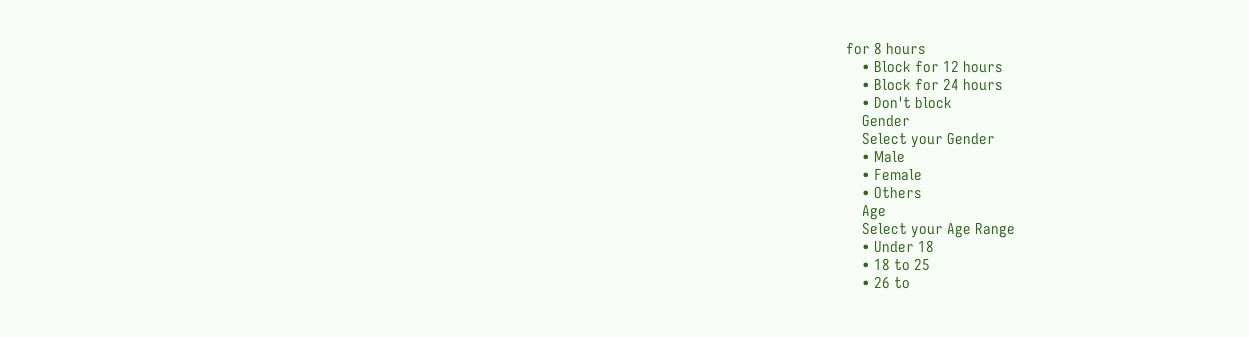for 8 hours
    • Block for 12 hours
    • Block for 24 hours
    • Don't block
    Gender
    Select your Gender
    • Male
    • Female
    • Others
    Age
    Select your Age Range
    • Under 18
    • 18 to 25
    • 26 to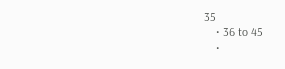35
    • 36 to 45
    •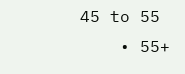45 to 55
    • 55+